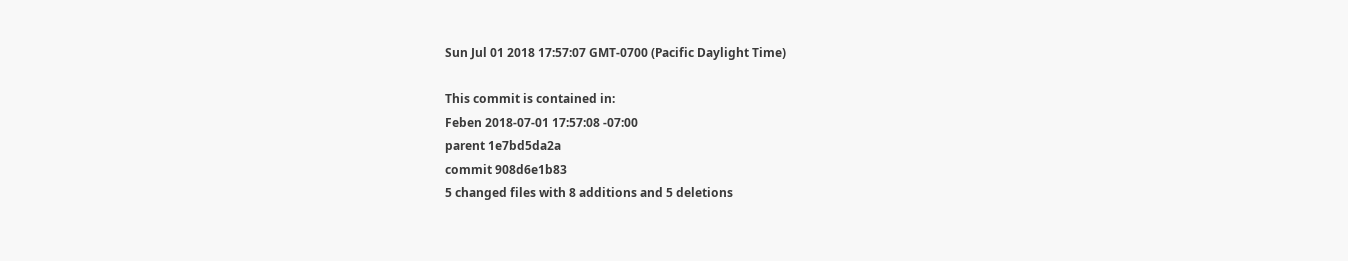Sun Jul 01 2018 17:57:07 GMT-0700 (Pacific Daylight Time)

This commit is contained in:
Feben 2018-07-01 17:57:08 -07:00
parent 1e7bd5da2a
commit 908d6e1b83
5 changed files with 8 additions and 5 deletions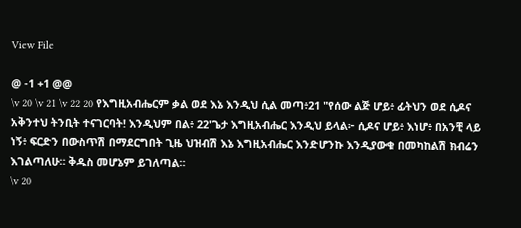View File

@ -1 +1 @@
\v 20 \v 21 \v 22 20 የእግዚአብሔርም ቃል ወደ እኔ እንዲህ ሲል መጣ፥21 "የሰው ልጅ ሆይ፥ ፊትህን ወደ ሲዶና አቅንተህ ትንቢት ተናገርባት! እንዲህም በል፥ 22'ጌታ እግዚአብሔር እንዲህ ይላል፦ ሲዶና ሆይ፥ እነሆ፥ በአንቺ ላይ ነኝ፥ ፍርድን በውስጥሽ በማደርግበት ጊዜ ህዝብሽ እኔ እግዚአብሔር እንድሆንኩ እንዲያውቁ በመካከልሽ ክብሬን እገልጣለሁ። ቅዱስ መሆኔም ይገለጣል።
\v 20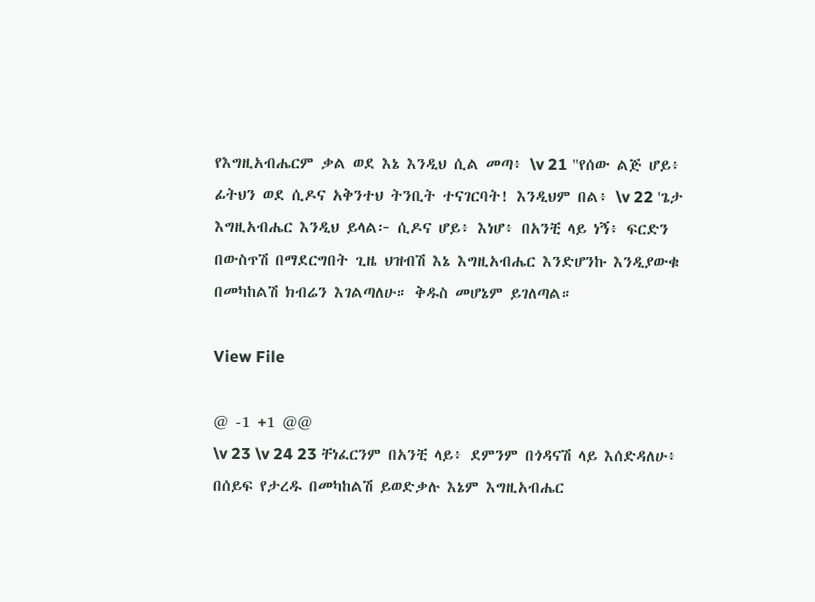የእግዚአብሔርም ቃል ወደ እኔ እንዲህ ሲል መጣ፥ \v 21 "የሰው ልጅ ሆይ፥ ፊትህን ወደ ሲዶና አቅንተህ ትንቢት ተናገርባት! እንዲህም በል፥ \v 22 'ጌታ እግዚአብሔር እንዲህ ይላል፦ ሲዶና ሆይ፥ እነሆ፥ በአንቺ ላይ ነኝ፥ ፍርድን በውስጥሽ በማደርግበት ጊዜ ህዝብሽ እኔ እግዚአብሔር እንድሆንኩ እንዲያውቁ በመካከልሽ ክብሬን እገልጣለሁ። ቅዱስ መሆኔም ይገለጣል።

View File

@ -1 +1 @@
\v 23 \v 24 23 ቸነፈርንም በአንቺ ላይ፥ ደምንም በጎዳናሽ ላይ እሰድዳለሁ፥ በሰይፍ የታረዱ በመካከልሽ ይወድቃሉ እኔም እግዚአብሔር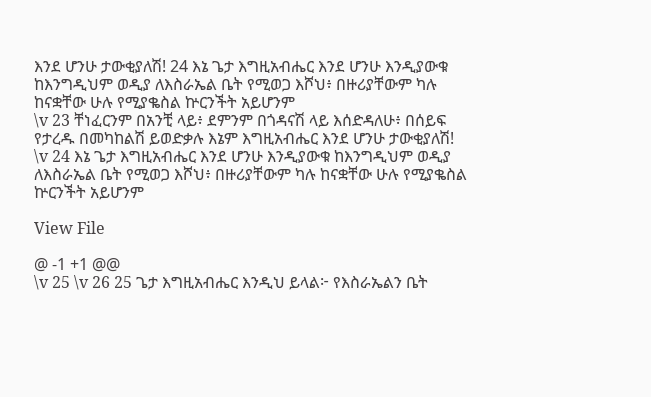እንደ ሆንሁ ታውቂያለሽ! 24 እኔ ጌታ እግዚአብሔር እንደ ሆንሁ እንዲያውቁ ከእንግዲህም ወዲያ ለእስራኤል ቤት የሚወጋ እሾህ፥ በዙሪያቸውም ካሉ ከናቋቸው ሁሉ የሚያቈስል ኵርንችት አይሆንም
\v 23 ቸነፈርንም በአንቺ ላይ፥ ደምንም በጎዳናሽ ላይ እሰድዳለሁ፥ በሰይፍ የታረዱ በመካከልሽ ይወድቃሉ እኔም እግዚአብሔር እንደ ሆንሁ ታውቂያለሽ! \v 24 እኔ ጌታ እግዚአብሔር እንደ ሆንሁ እንዲያውቁ ከእንግዲህም ወዲያ ለእስራኤል ቤት የሚወጋ እሾህ፥ በዙሪያቸውም ካሉ ከናቋቸው ሁሉ የሚያቈስል ኵርንችት አይሆንም

View File

@ -1 +1 @@
\v 25 \v 26 25 ጌታ እግዚአብሔር እንዲህ ይላል፦ የእስራኤልን ቤት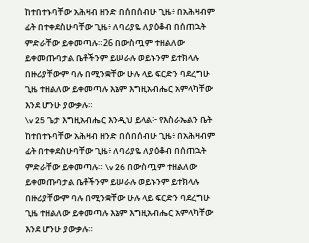ከተበተኑባቸው አሕዛብ ዘንድ በሰበሰብሁ ጊዜ፥ በአሕዛብም ፊት በተቀደስሁባቸው ጊዜ፥ ለባሪያዬ ለያዕቆብ በሰጠኋት ምድራቸው ይቀመጣሉ።26 በውስጧም ተዘልለው ይቀመጡባታል ቤቶችንም ይሠራሉ ወይኑንም ይተክላሉ በዙሪያቸውም ባሉ በሚንቋቸው ሁሉ ላይ ፍርድን ባደረግሁ ጊዜ ተዘልለው ይቀመጣሉ እኔም እግዚአብሔር አምላካቸው እንደ ሆንሁ ያውቃሉ።
\v 25 ጌታ እግዚአብሔር እንዲህ ይላል፦ የእስራኤልን ቤት ከተበተኑባቸው አሕዛብ ዘንድ በሰበሰብሁ ጊዜ፥ በአሕዛብም ፊት በተቀደስሁባቸው ጊዜ፥ ለባሪያዬ ለያዕቆብ በሰጠኋት ምድራቸው ይቀመጣሉ። \v 26 በውስጧም ተዘልለው ይቀመጡባታል ቤቶችንም ይሠራሉ ወይኑንም ይተክላሉ በዙሪያቸውም ባሉ በሚንቋቸው ሁሉ ላይ ፍርድን ባደረግሁ ጊዜ ተዘልለው ይቀመጣሉ እኔም እግዚአብሔር አምላካቸው እንደ ሆንሁ ያውቃሉ።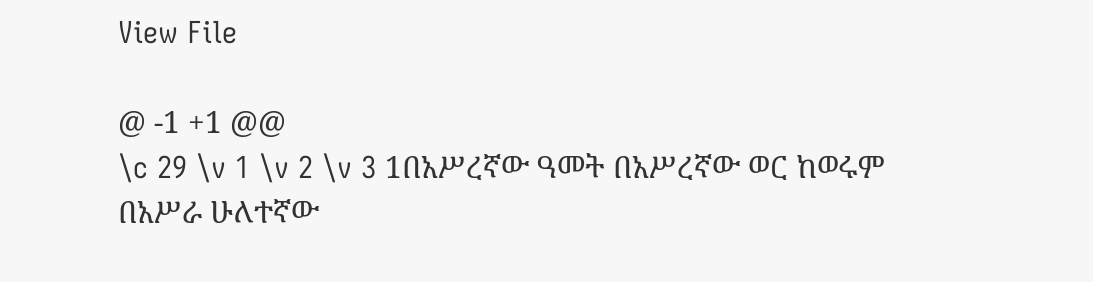View File

@ -1 +1 @@
\c 29 \v 1 \v 2 \v 3 1በአሥረኛው ዓመት በአሥረኛው ወር ከወሩም በአሥራ ሁለተኛው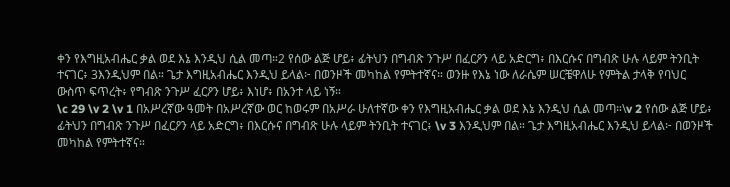ቀን የእግዚአብሔር ቃል ወደ እኔ እንዲህ ሲል መጣ።2 የሰው ልጅ ሆይ፥ ፊትህን በግብጽ ንጉሥ በፈርዖን ላይ አድርግ፥ በእርሱና በግብጽ ሁሉ ላይም ትንቢት ተናገር፥ 3እንዲህም በል። ጌታ እግዚአብሔር እንዲህ ይላል፦ በወንዞች መካከል የምትተኛና። ወንዙ የእኔ ነው ለራሴም ሠርቼዋለሁ የምትል ታላቅ የባህር ውስጥ ፍጥረት፥ የግብጽ ንጉሥ ፈርዖን ሆይ፥ እነሆ፥ በአንተ ላይ ነኝ።
\c 29 \v 2 \v 1 በአሥረኛው ዓመት በአሥረኛው ወር ከወሩም በአሥራ ሁለተኛው ቀን የእግዚአብሔር ቃል ወደ እኔ እንዲህ ሲል መጣ።\v 2 የሰው ልጅ ሆይ፥ ፊትህን በግብጽ ንጉሥ በፈርዖን ላይ አድርግ፥ በእርሱና በግብጽ ሁሉ ላይም ትንቢት ተናገር፥ \v 3 እንዲህም በል። ጌታ እግዚአብሔር እንዲህ ይላል፦ በወንዞች መካከል የምትተኛና።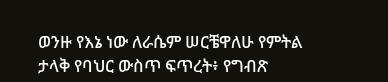ወንዙ የእኔ ነው ለራሴም ሠርቼዋለሁ የምትል ታላቅ የባህር ውስጥ ፍጥረት፥ የግብጽ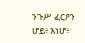ንጉሥ ፈርዖን ሆይ፥ እነሆ፥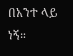በአንተ ላይ ነኝ።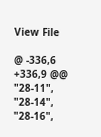View File

@ -336,6 +336,9 @@
"28-11",
"28-14",
"28-16",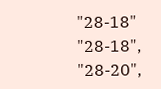"28-18"
"28-18",
"28-20",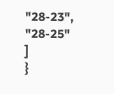"28-23",
"28-25"
]
}